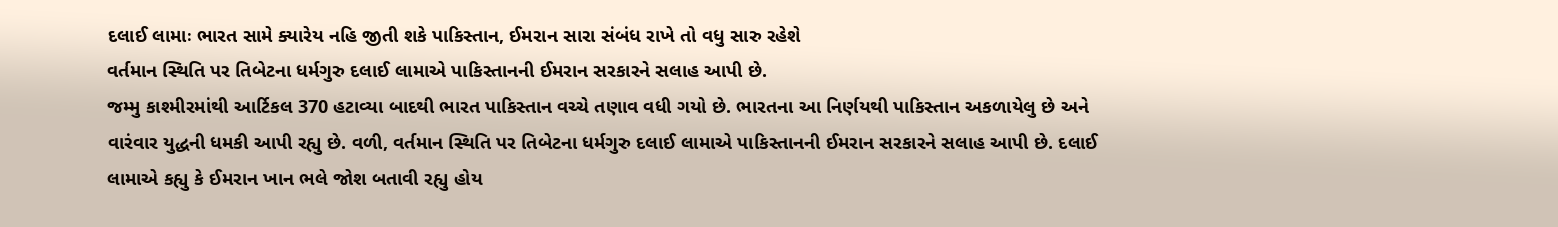દલાઈ લામાઃ ભારત સામે ક્યારેય નહિ જીતી શકે પાકિસ્તાન, ઈમરાન સારા સંબંધ રાખે તો વધુ સારુ રહેશે
વર્તમાન સ્થિતિ પર તિબેટના ધર્મગુરુ દલાઈ લામાએ પાકિસ્તાનની ઈમરાન સરકારને સલાહ આપી છે.
જમ્મુ કાશ્મીરમાંથી આર્ટિકલ 370 હટાવ્યા બાદથી ભારત પાકિસ્તાન વચ્ચે તણાવ વધી ગયો છે. ભારતના આ નિર્ણયથી પાકિસ્તાન અકળાયેલુ છે અને વારંવાર યુદ્ધની ધમકી આપી રહ્યુ છે. વળી, વર્તમાન સ્થિતિ પર તિબેટના ધર્મગુરુ દલાઈ લામાએ પાકિસ્તાનની ઈમરાન સરકારને સલાહ આપી છે. દલાઈ લામાએ કહ્યુ કે ઈમરાન ખાન ભલે જોશ બતાવી રહ્યુ હોય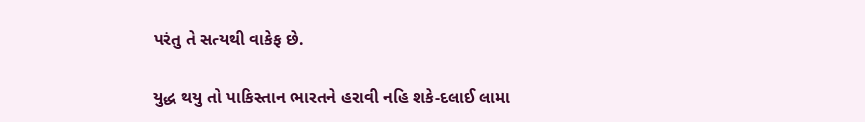પરંતુ તે સત્યથી વાકેફ છે.

યુદ્ધ થયુ તો પાકિસ્તાન ભારતને હરાવી નહિ શકે-દલાઈ લામા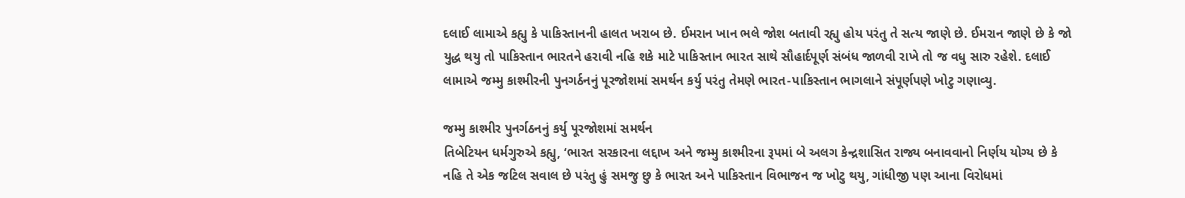દલાઈ લામાએ કહ્યુ કે પાકિસ્તાનની હાલત ખરાબ છે. ઈમરાન ખાન ભલે જોશ બતાવી રહ્યુ હોય પરંતુ તે સત્ય જાણે છે. ઈમરાન જાણે છે કે જો યુદ્ધ થયુ તો પાકિસ્તાન ભારતને હરાવી નહિ શકે માટે પાકિસ્તાન ભારત સાથે સૌહાર્દપૂર્ણ સંબંધ જાળવી રાખે તો જ વધુ સારુ રહેશે. દલાઈ લામાએ જમ્મુ કાશ્મીરની પુનગર્ઠનનું પૂરજોશમાં સમર્થન કર્યુ પરંતુ તેમણે ભારત-પાકિસ્તાન ભાગલાને સંપૂર્ણપણે ખોટુ ગણાવ્યુ.

જમ્મુ કાશ્મીર પુનર્ગઠનનું કર્યુ પૂરજોશમાં સમર્થન
તિબેટિયન ધર્મગુરુએ કહ્યુ, ‘ભારત સરકારના લદ્દાખ અને જમ્મુ કાશ્મીરના રૂપમાં બે અલગ કેન્દ્રશાસિત રાજ્ય બનાવવાનો નિર્ણય યોગ્ય છે કે નહિ તે એક જટિલ સવાલ છે પરંતુ હું સમજુ છુ કે ભારત અને પાકિસ્તાન વિભાજન જ ખોટુ થયુ, ગાંધીજી પણ આના વિરોધમાં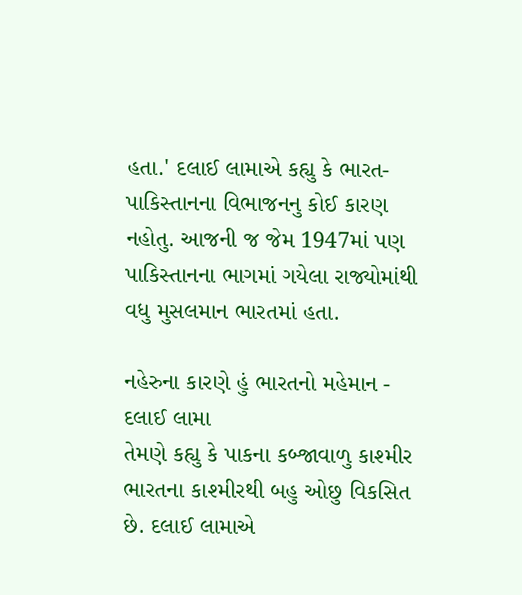હતા.' દલાઈ લામાએ કહ્યુ કે ભારત-પાકિસ્તાનના વિભાજનનુ કોઈ કારણ નહોતુ. આજની જ જેમ 1947માં પણ પાકિસ્તાનના ભાગમાં ગયેલા રાજ્યોમાંથી વધુ મુસલમાન ભારતમાં હતા.

નહેરુના કારણે હું ભારતનો મહેમાન - દલાઈ લામા
તેમણે કહ્યુ કે પાકના કબ્જાવાળુ કાશ્મીર ભારતના કાશ્મીરથી બહુ ઓછુ વિકસિત છે. દલાઈ લામાએ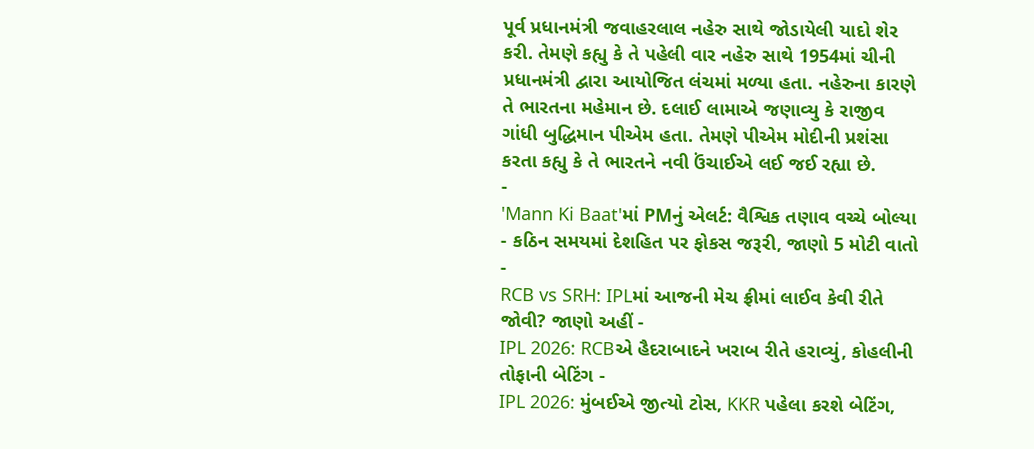પૂર્વ પ્રધાનમંત્રી જવાહરલાલ નહેરુ સાથે જોડાયેલી યાદો શેર કરી. તેમણે કહ્યુ કે તે પહેલી વાર નહેરુ સાથે 1954માં ચીની પ્રધાનમંત્રી દ્વારા આયોજિત લંચમાં મળ્યા હતા. નહેરુના કારણે તે ભારતના મહેમાન છે. દલાઈ લામાએ જણાવ્યુ કે રાજીવ ગાંધી બુદ્ધિમાન પીએમ હતા. તેમણે પીએમ મોદીની પ્રશંસા કરતા કહ્યુ કે તે ભારતને નવી ઉંચાઈએ લઈ જઈ રહ્યા છે.
-
'Mann Ki Baat'માં PMનું એલર્ટ: વૈશ્વિક તણાવ વચ્ચે બોલ્યા - કઠિન સમયમાં દેશહિત પર ફોકસ જરૂરી, જાણો 5 મોટી વાતો -
RCB vs SRH: IPLમાં આજની મેચ ફ્રીમાં લાઈવ કેવી રીતે જોવી? જાણો અહીં -
IPL 2026: RCBએ હૈદરાબાદને ખરાબ રીતે હરાવ્યું, કોહલીની તોફાની બેટિંગ -
IPL 2026: મુંબઈએ જીત્યો ટોસ, KKR પહેલા કરશે બેટિંગ,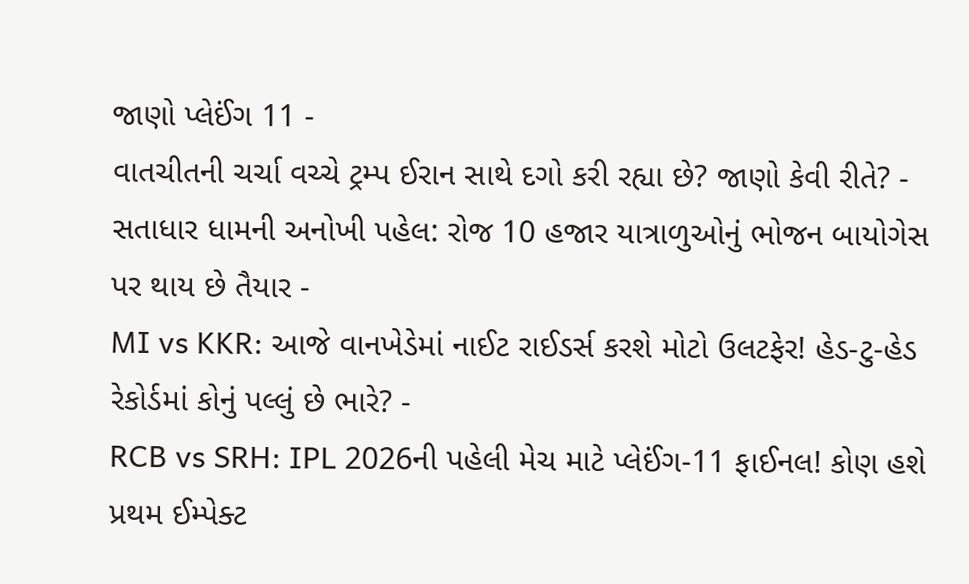જાણો પ્લેઈંગ 11 -
વાતચીતની ચર્ચા વચ્ચે ટ્રમ્પ ઈરાન સાથે દગો કરી રહ્યા છે? જાણો કેવી રીતે? -
સતાધાર ધામની અનોખી પહેલ: રોજ 10 હજાર યાત્રાળુઓનું ભોજન બાયોગેસ પર થાય છે તૈયાર -
MI vs KKR: આજે વાનખેડેમાં નાઈટ રાઈડર્સ કરશે મોટો ઉલટફેર! હેડ-ટુ-હેડ રેકોર્ડમાં કોનું પલ્લું છે ભારે? -
RCB vs SRH: IPL 2026ની પહેલી મેચ માટે પ્લેઈંગ-11 ફાઈનલ! કોણ હશે પ્રથમ ઈમ્પેક્ટ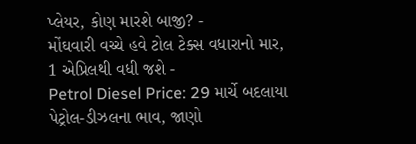પ્લેયર, કોણ મારશે બાજી? -
મોંઘવારી વચ્ચે હવે ટોલ ટેક્સ વધારાનો માર, 1 એપ્રિલથી વધી જશે -
Petrol Diesel Price: 29 માર્ચે બદલાયા પેટ્રોલ-ડીઝલના ભાવ, જાણો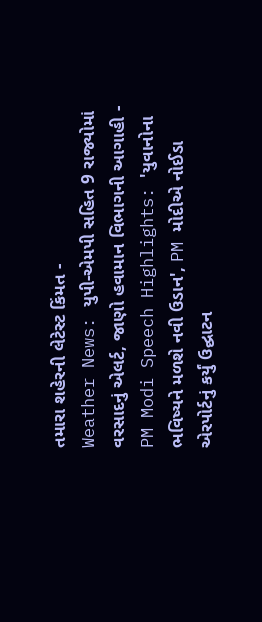તમારા શહેરની લેટેસ્ટ કિંમત -
Weather News: યુપી-એમપી સહિત 9 રાજ્યોમાં વરસાદનું એલર્ટ, જાણો હવામાન વિભાગની આગાહી -
PM Modi Speech Highlights: 'યુવાનોના ભવિષ્યને મળશે નવી ઉડાન', PM મોદીએ નોઈડા એરપોર્ટનું કર્યું ઉદ્ઘાટન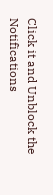Click it and Unblock the Notifications